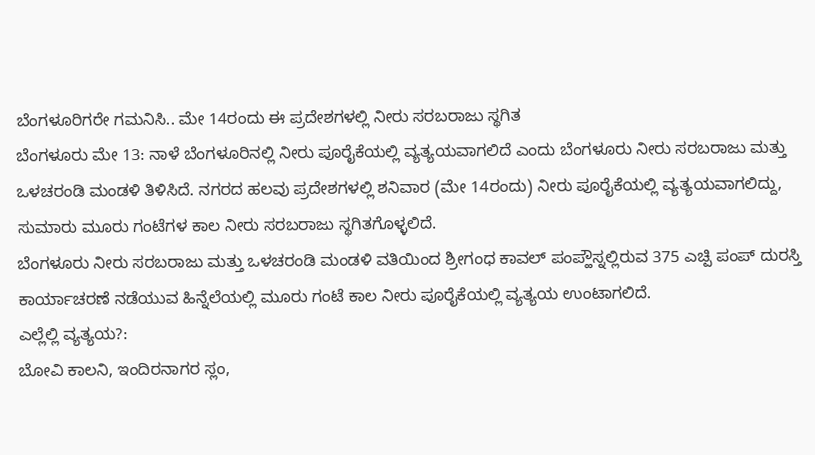ಬೆಂಗಳೂರಿಗರೇ ಗಮನಿಸಿ.. ಮೇ 14ರಂದು ಈ ಪ್ರದೇಶಗಳಲ್ಲಿ ನೀರು ಸರಬರಾಜು ಸ್ಥಗಿತ
ಬೆಂಗಳೂರು ಮೇ 13: ನಾಳೆ ಬೆಂಗಳೂರಿನಲ್ಲಿ ನೀರು ಪೂರೈಕೆಯಲ್ಲಿ ವ್ಯತ್ಯಯವಾಗಲಿದೆ ಎಂದು ಬೆಂಗಳೂರು ನೀರು ಸರಬರಾಜು ಮತ್ತು ಒಳಚರಂಡಿ ಮಂಡಳಿ ತಿಳಿಸಿದೆ. ನಗರದ ಹಲವು ಪ್ರದೇಶಗಳಲ್ಲಿ ಶನಿವಾರ (ಮೇ 14ರಂದು) ನೀರು ಪೂರೈಕೆಯಲ್ಲಿ ವ್ಯತ್ಯಯವಾಗಲಿದ್ದು, ಸುಮಾರು ಮೂರು ಗಂಟೆಗಳ ಕಾಲ ನೀರು ಸರಬರಾಜು ಸ್ಥಗಿತಗೊಳ್ಳಲಿದೆ.
ಬೆಂಗಳೂರು ನೀರು ಸರಬರಾಜು ಮತ್ತು ಒಳಚರಂಡಿ ಮಂಡಳಿ ವತಿಯಿಂದ ಶ್ರೀಗಂಧ ಕಾವಲ್ ಪಂಪ್ಹೌಸ್ನಲ್ಲಿರುವ 375 ಎಚ್ಪಿ ಪಂಪ್ ದುರಸ್ತಿ ಕಾರ್ಯಾಚರಣೆ ನಡೆಯುವ ಹಿನ್ನೆಲೆಯಲ್ಲಿ ಮೂರು ಗಂಟೆ ಕಾಲ ನೀರು ಪೂರೈಕೆಯಲ್ಲಿ ವ್ಯತ್ಯಯ ಉಂಟಾಗಲಿದೆ.
ಎಲ್ಲೆಲ್ಲಿ ವ್ಯತ್ಯಯ?:
ಬೋವಿ ಕಾಲನಿ, ಇಂದಿರನಾಗರ ಸ್ಲಂ,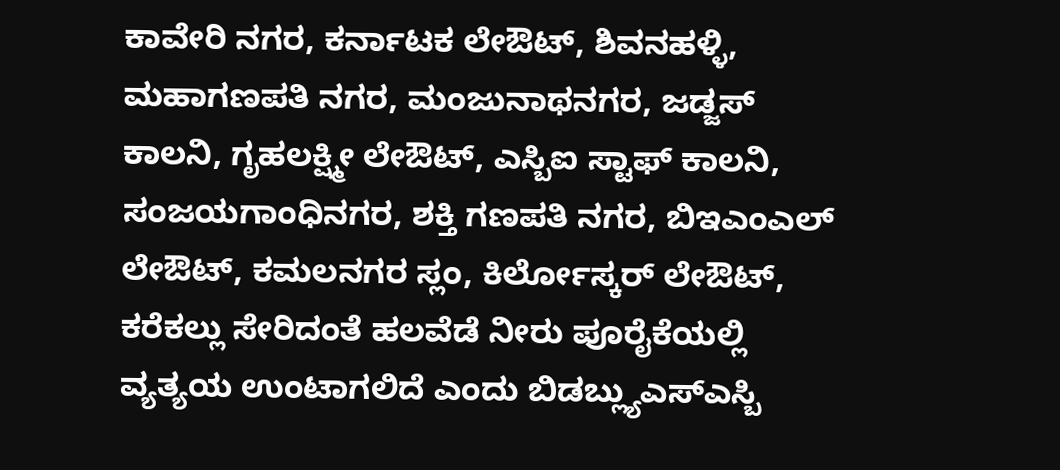ಕಾವೇರಿ ನಗರ, ಕರ್ನಾಟಕ ಲೇಔಟ್, ಶಿವನಹಳ್ಳಿ, ಮಹಾಗಣಪತಿ ನಗರ, ಮಂಜುನಾಥನಗರ, ಜಡ್ಜಸ್ ಕಾಲನಿ, ಗೃಹಲಕ್ಷ್ಮೀ ಲೇಔಟ್, ಎಸ್ಬಿಐ ಸ್ಟಾಫ್ ಕಾಲನಿ, ಸಂಜಯಗಾಂಧಿನಗರ, ಶಕ್ತಿ ಗಣಪತಿ ನಗರ, ಬಿಇಎಂಎಲ್ ಲೇಔಟ್, ಕಮಲನಗರ ಸ್ಲಂ, ಕಿರ್ಲೋಸ್ಕರ್ ಲೇಔಟ್, ಕರೆಕಲ್ಲು ಸೇರಿದಂತೆ ಹಲವೆಡೆ ನೀರು ಪೂರೈಕೆಯಲ್ಲಿ ವ್ಯತ್ಯಯ ಉಂಟಾಗಲಿದೆ ಎಂದು ಬಿಡಬ್ಲ್ಯುಎಸ್ಎಸ್ಬಿ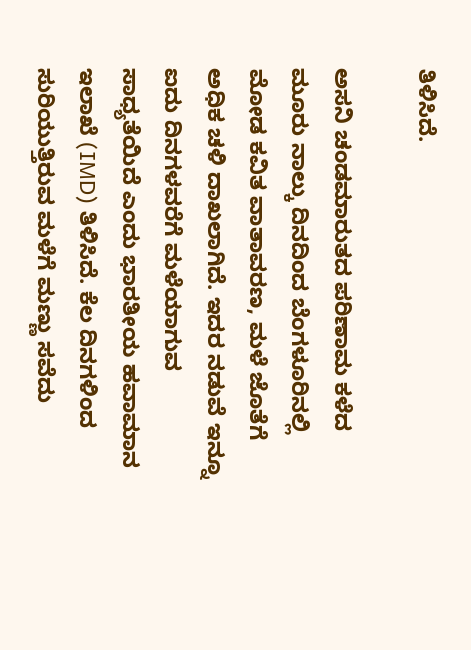ತಿಳಿಸಿದೆ.

ಅಸನಿ ಚಂಡಮಾರುತದ ಪರಿಣಾಮ ಕಳೆದ ಮೂರು ನಾಲ್ಕು ದಿನದಿಂದ ಬೆಂಗಳೂರಿನಲ್ಲಿ ಮೋಡ ಕವಿತ ವಾತಾವರಣ, ಮಳೆ ಜೊತೆಗೆ ಅಧಿಕ ಚಳಿ ದಾಖಲಾಗಿದೆ. ಇದರ ನಡುವೆ ಇನ್ನೂ ಐದು ದಿನಗಳವರೆಗೆ ಮಳೆಯಾಗುವ ಸಾಧ್ಯತೆಯಿದೆ ಎಂದು ಭಾರತೀಯ ಹವಾಮಾನ ಇಲಾಖೆ (IMD) ತಿಳಿಸಿದೆ. ಕೆಲ ದಿನಗಳಿಂದ ಸುರಿಯುತ್ತಿರುವ ಮಳೆಗೆ ಮಣ್ಣು ಸವೆದು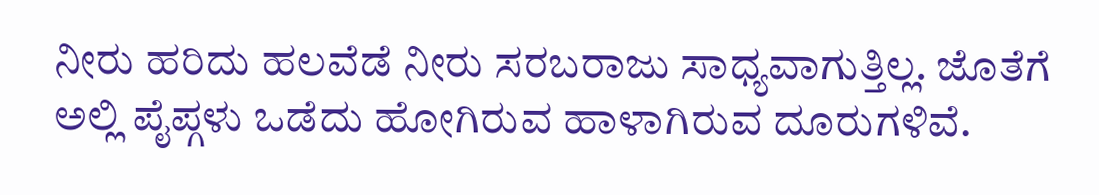ನೀರು ಹರಿದು ಹಲವೆಡೆ ನೀರು ಸರಬರಾಜು ಸಾಧ್ಯವಾಗುತ್ತಿಲ್ಲ. ಜೊತೆಗೆ ಅಲ್ಲಿ ಪೈಪ್ಗಳು ಒಡೆದು ಹೋಗಿರುವ ಹಾಳಾಗಿರುವ ದೂರುಗಳಿವೆ.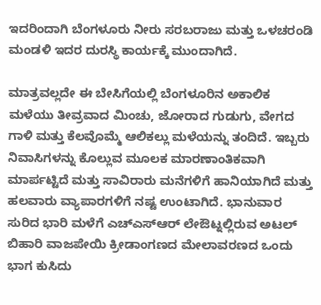ಇದರಿಂದಾಗಿ ಬೆಂಗಳೂರು ನೀರು ಸರಬರಾಜು ಮತ್ತು ಒಳಚರಂಡಿ ಮಂಡಳಿ ಇದರ ದುರಸ್ಥಿ ಕಾರ್ಯಕ್ಕೆ ಮುಂದಾಗಿದೆ.

ಮಾತ್ರವಲ್ಲದೇ ಈ ಬೇಸಿಗೆಯಲ್ಲಿ ಬೆಂಗಳೂರಿನ ಅಕಾಲಿಕ ಮಳೆಯು ತೀವ್ರವಾದ ಮಿಂಚು, ಜೋರಾದ ಗುಡುಗು, ವೇಗದ ಗಾಳಿ ಮತ್ತು ಕೆಲವೊಮ್ಮೆ ಆಲಿಕಲ್ಲು ಮಳೆಯನ್ನು ತಂದಿದೆ. ಇಬ್ಬರು ನಿವಾಸಿಗಳನ್ನು ಕೊಲ್ಲುವ ಮೂಲಕ ಮಾರಣಾಂತಿಕವಾಗಿ ಮಾರ್ಪಟ್ಟಿದೆ ಮತ್ತು ಸಾವಿರಾರು ಮನೆಗಳಿಗೆ ಹಾನಿಯಾಗಿದೆ ಮತ್ತು ಹಲವಾರು ವ್ಯಾಪಾರಗಳಿಗೆ ನಷ್ಟ ಉಂಟಾಗಿದೆ. ಭಾನುವಾರ ಸುರಿದ ಭಾರಿ ಮಳೆಗೆ ಎಚ್ಎಸ್ಆರ್ ಲೇಔಟ್ನಲ್ಲಿರುವ ಅಟಲ್ ಬಿಹಾರಿ ವಾಜಪೇಯಿ ಕ್ರೀಡಾಂಗಣದ ಮೇಲಾವರಣದ ಒಂದು ಭಾಗ ಕುಸಿದು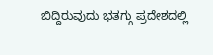ಬಿದ್ದಿರುವುದು ಭತಗ್ಗು ಪ್ರದೇಶದಲ್ಲಿ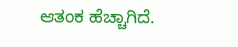ಆತಂಕ ಹೆಚ್ಚಾಗಿದೆ.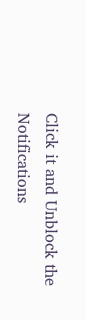Click it and Unblock the Notifications